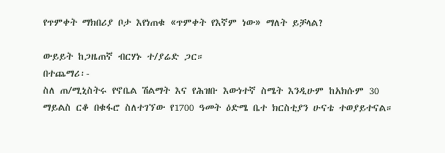የጥምቀት ማክበሪያ ቦታ እየነጠቁ «ጥምቀት የእኛም ነው» ማለት ይቻላል?

ውይይት ከጋዜጠኛ ብርሃኑ ተ/ያሬድ ጋር።
በተጨማሪ፡-
ስለ ጠ/ሚኒስትሩ የኖቤል ሽልማት እና የሕዝቡ እውነተኛ ስሜት እንዲሁም ከአክሱም 30 ማይልስ ርቆ በቁፋሮ ስለተገኘው የ1700 ዓመት ዕድሜ ቤተ ክርስቲያን ሁናቴ ተወያይተናል።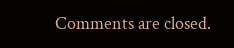Comments are closed.